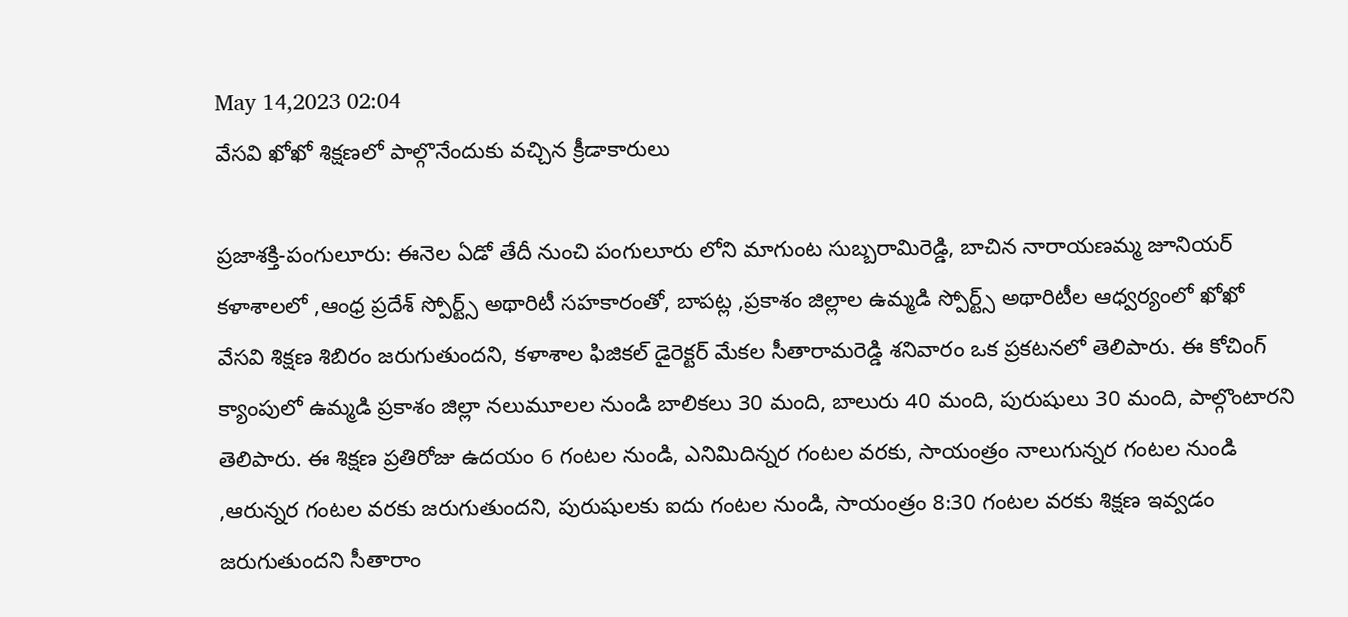May 14,2023 02:04
వేసవి ఖోఖో శిక్షణలో పాల్గొనేందుకు వచ్చిన క్రీడాకారులు

ప్రజాశక్తి-పంగులూరు: ఈనెల ఏడో తేదీ నుంచి పంగులూరు లోని మాగుంట సుబ్బరామిరెడ్డి, బాచిన నారాయణమ్మ జూనియర్‌ కళాశాలలో ,ఆంధ్ర ప్రదేశ్‌ స్పోర్ట్స్‌ అథారిటీ సహకారంతో, బాపట్ల ,ప్రకాశం జిల్లాల ఉమ్మడి స్పోర్ట్స్‌ అథారిటీల ఆధ్వర్యంలో ఖోఖో వేసవి శిక్షణ శిబిరం జరుగుతుందని, కళాశాల ఫిజికల్‌ డైరెక్టర్‌ మేకల సీతారామరెడ్డి శనివారం ఒక ప్రకటనలో తెలిపారు. ఈ కోచింగ్‌ క్యాంపులో ఉమ్మడి ప్రకాశం జిల్లా నలుమూలల నుండి బాలికలు 30 మంది, బాలురు 40 మంది, పురుషులు 30 మంది, పాల్గొంటారని తెలిపారు. ఈ శిక్షణ ప్రతిరోజు ఉదయం 6 గంటల నుండి, ఎనిమిదిన్నర గంటల వరకు, సాయంత్రం నాలుగున్నర గంటల నుండి ,ఆరున్నర గంటల వరకు జరుగుతుందని, పురుషులకు ఐదు గంటల నుండి, సాయంత్రం 8:30 గంటల వరకు శిక్షణ ఇవ్వడం జరుగుతుందని సీతారాం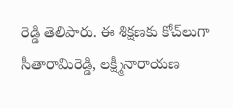రెడ్డి తెలిపారు. ఈ శిక్షణకు కోచ్‌లుగా సీతారామిరెడ్డి, లక్ష్మీనారాయణ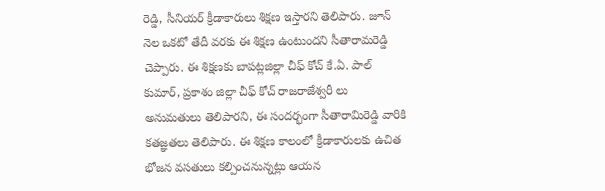రెడ్డి, సీనియర్‌ క్రీడాకారులు శిక్షణ ఇస్తారని తెలిపారు. జూన్‌ నెల ఒకటో తేదీ వరకు ఈ శిక్షణ ఉంటుందని సీతారామరెడ్డి చెప్పారు. ఈ శిక్షణకు బాపట్లజిల్లా చీఫ్‌ కోచ్‌ కే.ఏ. పాల్‌ కుమార్‌, ప్రకాశం జిల్లా చీఫ్‌ కోచ్‌ రాజరాజేశ్వరీ లు అనుమతులు తెలిపారని, ఈ సందర్భంగా సీతారామిరెడ్డి వారికి కతజ్ఞతలు తెలిపారు. ఈ శిక్షణ కాలంలో క్రీడాకారులకు ఉచిత భోజన వసతులు కల్పించనున్నట్లు ఆయన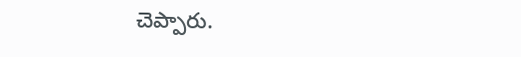చెప్పారు.